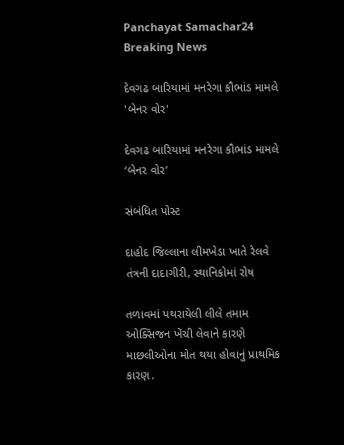Panchayat Samachar24
Breaking News

દેવગઢ બારિયામાં મનરેગા કૌભાંડ મામલે 'બેનર વોર'

દેવગઢ બારિયામાં મનરેગા કૌભાંડ મામલે ‘બેનર વોર’

સંબંધિત પોસ્ટ

દાહોદ જિલ્લાના લીમખેડા ખાતે રેલવે તંત્રની દાદાગીરી, સ્થાનિકોમાં રોષ

તળાવમાં પથરાયેલી લીલે તમામ ઓક્સિજન ખેંચી લેવાને કારણે માછલીઓના મોત થયા હોવાનું પ્રાથમિક કારણ.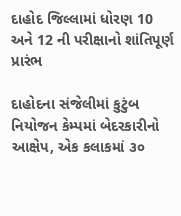દાહોદ જિલ્લામાં ધોરણ 10 અને 12 ની પરીક્ષાનો શાંતિપૂર્ણ પ્રારંભ

દાહોદના સંજેલીમાં કુટુંબ નિયોજન કેમ્પમાં બેદરકારીનો આક્ષેપ, એક કલાકમાં ૩૦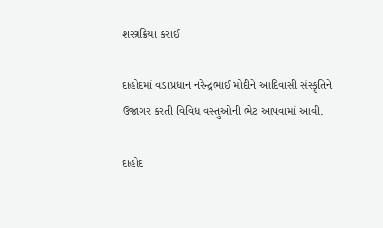શસ્ત્રક્રિયા કરાઈ

દાહોદમાં વડાપ્રધાન નરેન્દ્રભાઈ મોદીને આદિવાસી સંસ્કૃતિને ઉજાગર કરતી વિવિધ વસ્તુઓની ભેટ આપવામાં આવી.

દાહોદ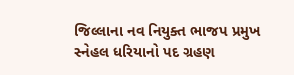જિલ્લાના નવ નિયુક્ત ભાજપ પ્રમુખ સ્નેહલ ધરિયાનો પદ ગ્રહણ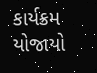કાર્યક્રમ યોજાયો